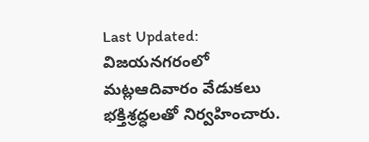Last Updated:
విజయనగరంలో మట్లఆదివారం వేడుకలు భక్తిశ్రద్ధలతో నిర్వహించారు.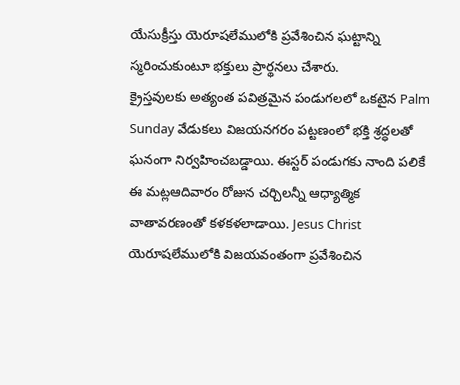యేసుక్రీస్తు యెరూషలేములోకి ప్రవేశించిన ఘట్టాన్ని స్మరించుకుంటూ భక్తులు ప్రార్థనలు చేశారు.
క్రైస్తవులకు అత్యంత పవిత్రమైన పండుగలలో ఒకటైన Palm Sunday వేడుకలు విజయనగరం పట్టణంలో భక్తి శ్రద్ధలతో ఘనంగా నిర్వహించబడ్డాయి. ఈస్టర్ పండుగకు నాంది పలికే ఈ మట్లఆదివారం రోజున చర్చిలన్నీ ఆధ్యాత్మిక వాతావరణంతో కళకళలాడాయి. Jesus Christ యెరూషలేములోకి విజయవంతంగా ప్రవేశించిన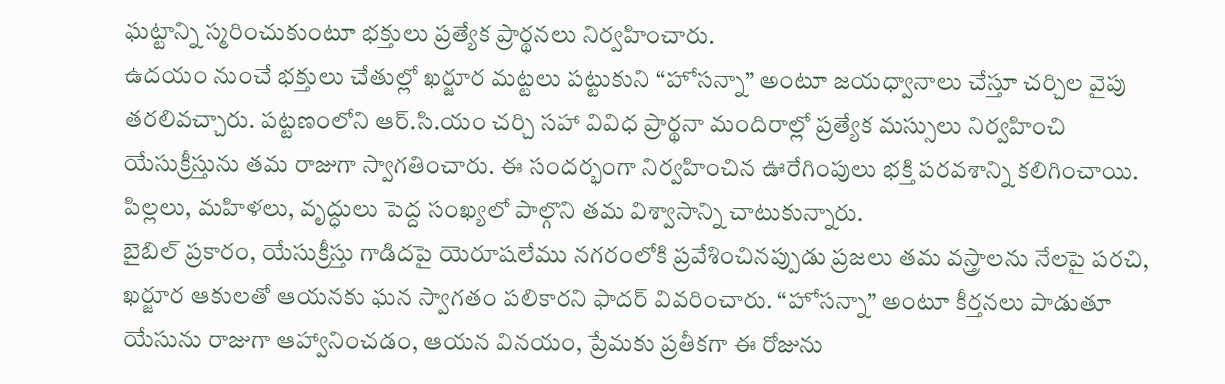ఘట్టాన్ని స్మరించుకుంటూ భక్తులు ప్రత్యేక ప్రార్థనలు నిర్వహించారు.
ఉదయం నుంచే భక్తులు చేతుల్లో ఖర్జూర మట్టలు పట్టుకుని “హోసన్నా” అంటూ జయధ్వానాలు చేస్తూ చర్చిల వైపు తరలివచ్చారు. పట్టణంలోని ఆర్.సి.యం చర్చి సహా వివిధ ప్రార్థనా మందిరాల్లో ప్రత్యేక మస్సులు నిర్వహించి యేసుక్రీస్తును తమ రాజుగా స్వాగతించారు. ఈ సందర్భంగా నిర్వహించిన ఊరేగింపులు భక్తి పరవశాన్ని కలిగించాయి. పిల్లలు, మహిళలు, వృద్ధులు పెద్ద సంఖ్యలో పాల్గొని తమ విశ్వాసాన్ని చాటుకున్నారు.
బైబిల్ ప్రకారం, యేసుక్రీస్తు గాడిదపై యెరూషలేము నగరంలోకి ప్రవేశించినప్పుడు ప్రజలు తమ వస్త్రాలను నేలపై పరచి, ఖర్జూర ఆకులతో ఆయనకు ఘన స్వాగతం పలికారని ఫాదర్ వివరించారు. “హోసన్నా” అంటూ కీర్తనలు పాడుతూ యేసును రాజుగా ఆహ్వానించడం, ఆయన వినయం, ప్రేమకు ప్రతీకగా ఈ రోజును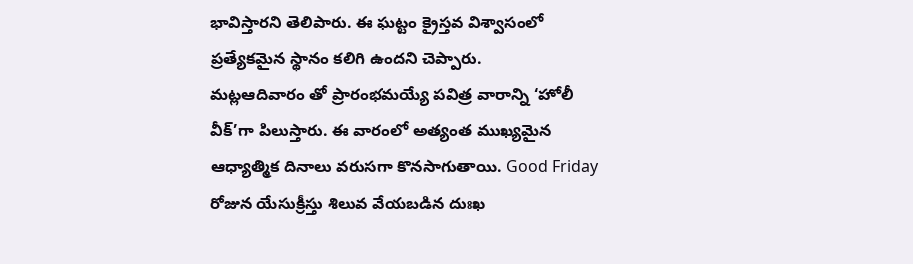భావిస్తారని తెలిపారు. ఈ ఘట్టం క్రైస్తవ విశ్వాసంలో ప్రత్యేకమైన స్థానం కలిగి ఉందని చెప్పారు.
మట్లఆదివారం తో ప్రారంభమయ్యే పవిత్ర వారాన్ని ‘హోలీ వీక్’గా పిలుస్తారు. ఈ వారంలో అత్యంత ముఖ్యమైన ఆధ్యాత్మిక దినాలు వరుసగా కొనసాగుతాయి. Good Friday రోజున యేసుక్రీస్తు శిలువ వేయబడిన దుఃఖ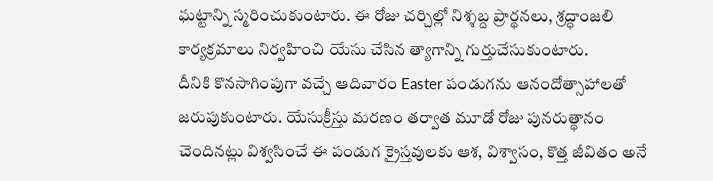ఘట్టాన్ని స్మరించుకుంటారు. ఈ రోజు చర్చిల్లో నిశ్శబ్ద ప్రార్థనలు, శ్రద్ధాంజలి కార్యక్రమాలు నిర్వహించి యేసు చేసిన త్యాగాన్ని గుర్తుచేసుకుంటారు.
దీనికి కొనసాగింపుగా వచ్చే ఆదివారం Easter పండుగను ఆనందోత్సాహాలతో జరుపుకుంటారు. యేసుక్రీస్తు మరణం తర్వాత మూడో రోజు పునరుత్థానం చెందినట్లు విశ్వసించే ఈ పండుగ క్రైస్తవులకు ఆశ, విశ్వాసం, కొత్త జీవితం అనే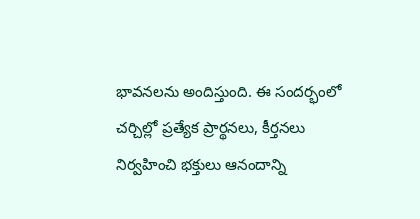భావనలను అందిస్తుంది. ఈ సందర్భంలో చర్చిల్లో ప్రత్యేక ప్రార్థనలు, కీర్తనలు నిర్వహించి భక్తులు ఆనందాన్ని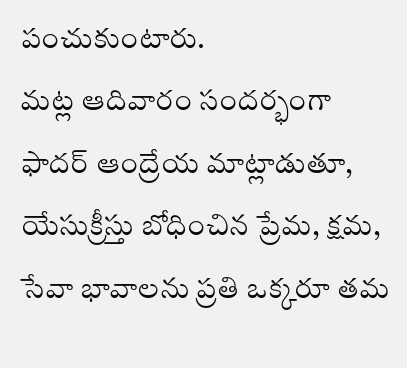పంచుకుంటారు.
మట్ల ఆదివారం సందర్భంగా ఫాదర్ ఆంద్రేయ మాట్లాడుతూ, యేసుక్రీస్తు బోధించిన ప్రేమ, క్షమ, సేవా భావాలను ప్రతి ఒక్కరూ తమ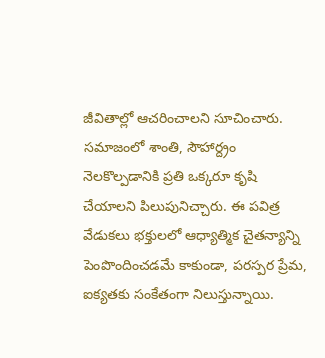జీవితాల్లో ఆచరించాలని సూచించారు. సమాజంలో శాంతి, సౌహార్ద్రం నెలకొల్పడానికి ప్రతి ఒక్కరూ కృషి చేయాలని పిలుపునిచ్చారు. ఈ పవిత్ర వేడుకలు భక్తులలో ఆధ్యాత్మిక చైతన్యాన్ని పెంపొందించడమే కాకుండా, పరస్పర ప్రేమ, ఐక్యతకు సంకేతంగా నిలుస్తున్నాయి.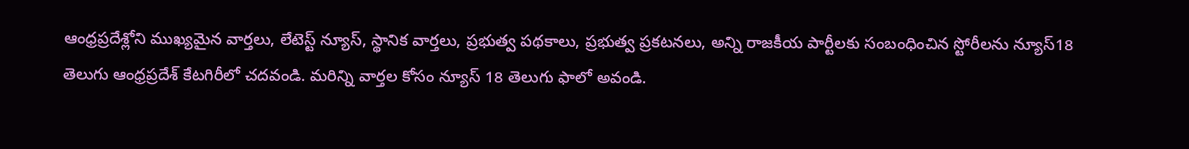ఆంధ్రప్రదేశ్లోని ముఖ్యమైన వార్తలు, లేటెస్ట్ న్యూస్, స్థానిక వార్తలు, ప్రభుత్వ పథకాలు, ప్రభుత్వ ప్రకటనలు, అన్ని రాజకీయ పార్టీలకు సంబంధించిన స్టోరీలను న్యూస్18 తెలుగు ఆంధ్రప్రదేశ్ కేటగిరీలో చదవండి. మరిన్ని వార్తల కోసం న్యూస్ 18 తెలుగు ఫాలో అవండి.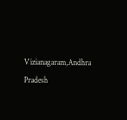Vizianagaram,Andhra Pradesh